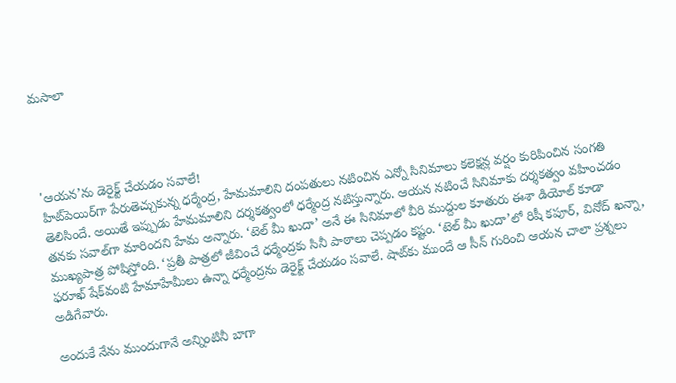మసాలా




'ఆయన’ను డెరైక్ట్ చేయడం సవాలే!
హిట్‌పెయిర్‌గా పేరుతెచ్చుకున్న ధర్మేంద్ర, హేమమాలిని దంపతులు నటించిన ఎన్నో సినిమాలు కలెక్షన్ల వర్షం కురిపించిన సంగతి తెలిసిందే. అయితే ఇప్పుడు హేమమాలిని దర్శకత్వంలో ధర్మేంద్ర నటిస్తున్నారు. ఆయన నటించే సినిమాకు దర్శకత్వం వహించడం తనకు సవాల్‌గా మారిందని హేమ అన్నారు. ‘టెల్ మీ ఖుదా’ అనే ఈ సినిమాలో వీరి ముద్దుల కూతురు ఈశా డియోల్ కూడా ముఖ్యపాత్ర పోషిస్తోంది. ‘ప్రతీ పాత్రలో జీవించే ధర్మేంద్రకు సినీ పాఠాలు చెప్పడం కష్టం. ‘టెల్ మీ ఖుదా’లో రిషీ కపూర్, వినోద్ ఖన్నా, ఫరూఖ్ షేక్‌వంటి హేమాహేమీలు ఉన్నా ధర్మేంద్రను డెరైక్ట్ చేయడం సవాలే. షాట్‌కు ముందే ఆ సీన్ గురించి ఆయన చాలా ప్రశ్నలు అడిగేవారు.

అందుకే నేను ముందుగానే అన్నింటినీ బాగా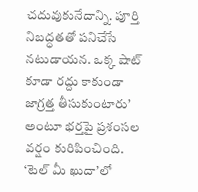చదువుకునేదాన్ని. పూర్తి నిబద్ధతతో పనిచేసే నటుడాయన. ఒక్క షాట్ కూడా రద్దు కాకుండా జాగ్రత్త తీసుకుంటారు’ అంటూ భర్తపై ప్రశంసల వర్షం కురిపించింది. ‘టెల్ మీ ఖుదా’లో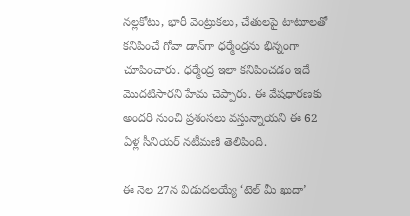నల్లకోటు, భారీ వెంట్రుకలు, చేతులపై టాటూలతో కనిపించే గోవా డాన్‌గా ధర్మేంద్రను భిన్నంగా చూపించారు. ధర్మేంద్ర ఇలా కనిపించడం ఇదే మొదటిసారని హేమ చెప్పారు. ఈ వేషధారణకు అందరి నుంచి ప్రశంసలు వస్తున్నాయని ఈ 62 ఏళ్ల సీనియర్ నటీమణి తెలిపింది.

ఈ నెల 27న విడుదలయ్యే ‘టెల్ మీ ఖుదా’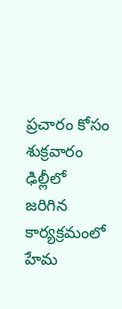ప్రచారం కోసం శుక్రవారం ఢిల్లీలో జరిగిన కార్యక్రమంలో హేమ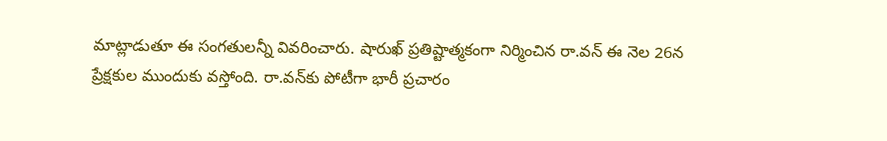మాట్లాడుతూ ఈ సంగతులన్నీ వివరించారు. షారుఖ్ ప్రతిష్టాత్మకంగా నిర్మించిన రా.వన్ ఈ నెల 26న ప్రేక్షకుల ముందుకు వస్తోంది. రా.వన్‌కు పోటీగా భారీ ప్రచారం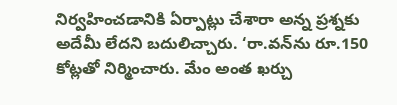నిర్వహించడానికి ఏర్పాట్లు చేశారా అన్న ప్రశ్నకు అదేమీ లేదని బదులిచ్చారు. ‘రా.వన్‌ను రూ.150 కోట్లతో నిర్మించారు. మేం అంత ఖర్చు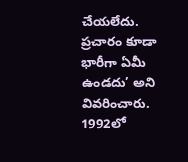చేయలేదు. ప్రచారం కూడా భారీగా ఏమీ ఉండదు’ అని వివరించారు. 1992లో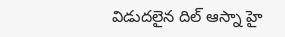విడుదలైన దిల్ ఆస్నా హై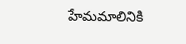హేమమాలినికి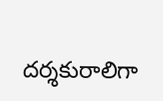దర్శకురాలిగా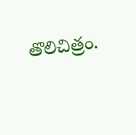తొలిచిత్రం.